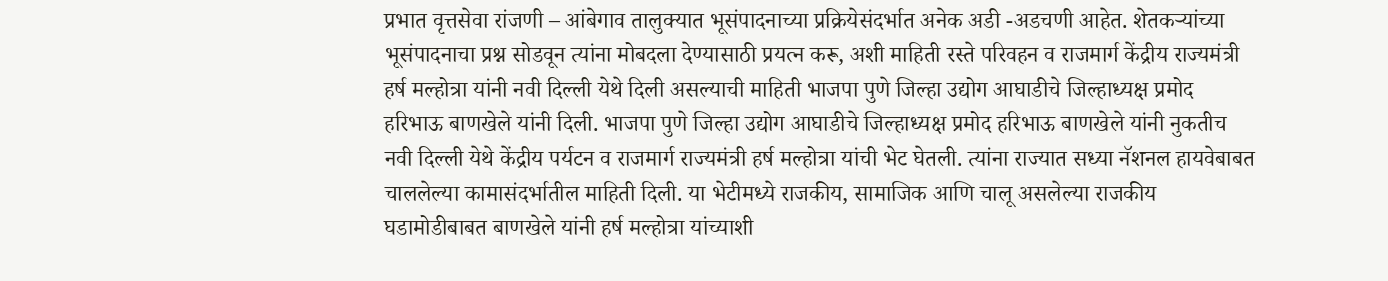प्रभात वृत्तसेवा रांजणी – आंबेगाव तालुक्यात भूसंपादनाच्या प्रक्रियेसंदर्भात अनेक अडी -अडचणी आहेत. शेतकऱ्यांच्या भूसंपादनाचा प्रश्न सोडवून त्यांना मोबदला देण्यासाठी प्रयत्न करू, अशी माहिती रस्ते परिवहन व राजमार्ग केंद्रीय राज्यमंत्री हर्ष मल्होत्रा यांनी नवी दिल्ली येथे दिली असल्याची माहिती भाजपा पुणे जिल्हा उद्योग आघाडीचे जिल्हाध्यक्ष प्रमोद हरिभाऊ बाणखेले यांनी दिली. भाजपा पुणे जिल्हा उद्योग आघाडीचे जिल्हाध्यक्ष प्रमोद हरिभाऊ बाणखेले यांनी नुकतीच नवी दिल्ली येथे केंद्रीय पर्यटन व राजमार्ग राज्यमंत्री हर्ष मल्होत्रा यांची भेट घेतली. त्यांना राज्यात सध्या नॅशनल हायवेबाबत चाललेल्या कामासंदर्भातील माहिती दिली. या भेटीमध्ये राजकीय, सामाजिक आणि चालू असलेल्या राजकीय घडामोडीबाबत बाणखेले यांनी हर्ष मल्होत्रा यांच्याशी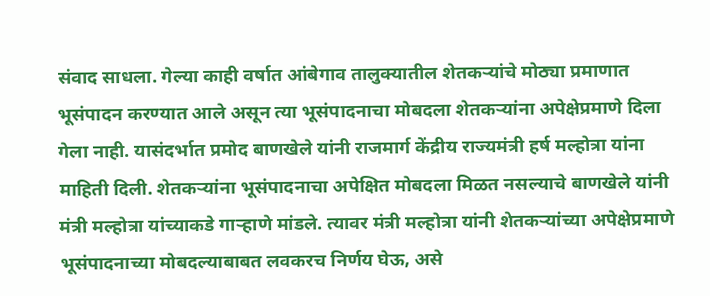संवाद साधला. गेल्या काही वर्षात आंबेगाव तालुक्यातील शेतकऱ्यांचे मोठ्या प्रमाणात भूसंपादन करण्यात आले असून त्या भूसंपादनाचा मोबदला शेतकऱ्यांना अपेक्षेप्रमाणे दिला गेला नाही. यासंदर्भात प्रमोद बाणखेले यांनी राजमार्ग केंद्रीय राज्यमंत्री हर्ष मल्होत्रा यांना माहिती दिली. शेतकऱ्यांना भूसंपादनाचा अपेक्षित मोबदला मिळत नसल्याचे बाणखेले यांनी मंत्री मल्होत्रा यांच्याकडे गाऱ्हाणे मांडले. त्यावर मंत्री मल्होत्रा यांनी शेतकऱ्यांच्या अपेक्षेप्रमाणे भूसंपादनाच्या मोबदल्याबाबत लवकरच निर्णय घेऊ, असे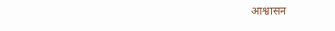आश्वासन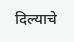दिल्याचे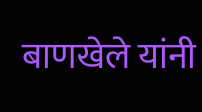बाणखेले यांनी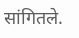सांगितले.